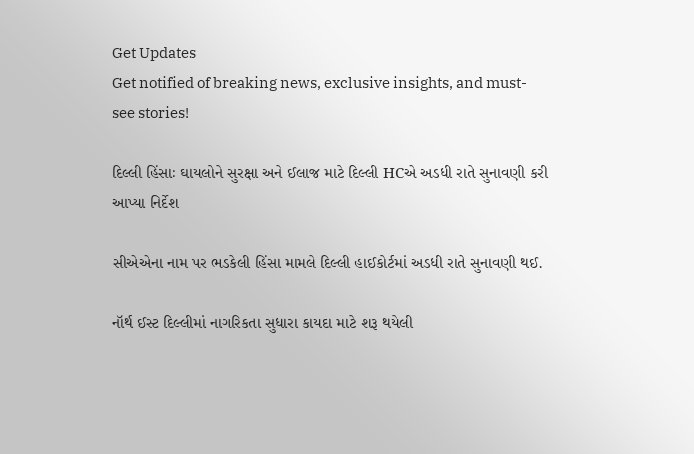Get Updates
Get notified of breaking news, exclusive insights, and must-see stories!

દિલ્લી હિંસાઃ ઘાયલોને સુરક્ષા અને ઈલાજ માટે દિલ્લી HCએ અડધી રાતે સુનાવણી કરી આપ્યા નિર્દેશ

સીએએના નામ પર ભડકેલી હિંસા મામલે દિલ્લી હાઈકોર્ટમાં અડધી રાતે સુનાવણી થઈ.

નૉર્થ ઈસ્ટ દિલ્લીમાં નાગરિકતા સુધારા કાયદા માટે શરૂ થયેલી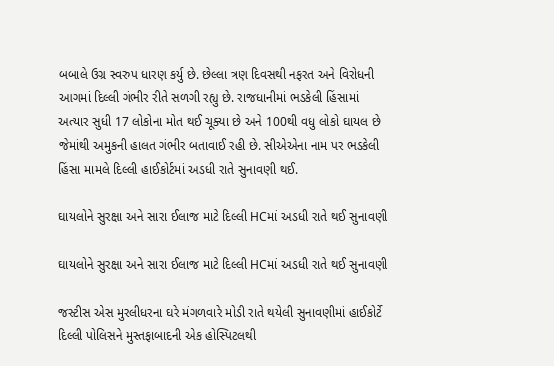બબાલે ઉગ્ર સ્વરુપ ધારણ કર્યુ છે. છેલ્લા ત્રણ દિવસથી નફરત અને વિરોધની આગમાં દિલ્લી ગંભીર રીતે સળગી રહ્યુ છે. રાજધાનીમાં ભડકેલી હિંસામાં અત્યાર સુધી 17 લોકોના મોત થઈ ચૂક્યા છે અને 100થી વધુ લોકો ઘાયલ છે જેમાંથી અમુકની હાલત ગંભીર બતાવાઈ રહી છે. સીએએના નામ પર ભડકેલી હિંસા મામલે દિલ્લી હાઈકોર્ટમાં અડધી રાતે સુનાવણી થઈ.

ઘાયલોને સુરક્ષા અને સારા ઈલાજ માટે દિલ્લી HCમાં અડધી રાતે થઈ સુનાવણી

ઘાયલોને સુરક્ષા અને સારા ઈલાજ માટે દિલ્લી HCમાં અડધી રાતે થઈ સુનાવણી

જસ્ટીસ એસ મુરલીધરના ઘરે મંગળવારે મોડી રાતે થયેલી સુનાવણીમાં હાઈકોર્ટે દિલ્લી પોલિસને મુસ્તફાબાદની એક હોસ્પિટલથી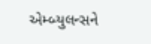એમ્બ્યુલન્સને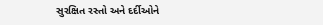સુરક્ષિત રસ્તો અને દર્દીઓને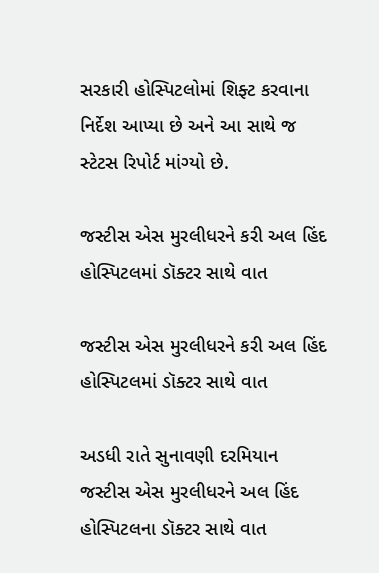સરકારી હોસ્પિટલોમાં શિફ્ટ કરવાના નિર્દેશ આપ્યા છે અને આ સાથે જ સ્ટેટસ રિપોર્ટ માંગ્યો છે.

જસ્ટીસ એસ મુરલીધરને કરી અલ હિંદ હોસ્પિટલમાં ડૉક્ટર સાથે વાત

જસ્ટીસ એસ મુરલીધરને કરી અલ હિંદ હોસ્પિટલમાં ડૉક્ટર સાથે વાત

અડધી રાતે સુનાવણી દરમિયાન જસ્ટીસ એસ મુરલીધરને અલ હિંદ હોસ્પિટલના ડૉક્ટર સાથે વાત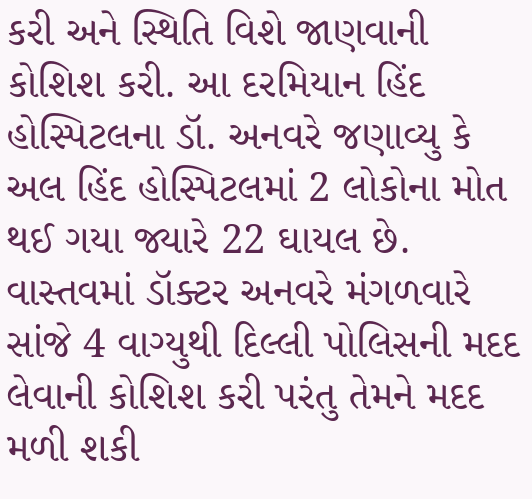કરી અને સ્થિતિ વિશે જાણવાની કોશિશ કરી. આ દરમિયાન હિંદ હોસ્પિટલના ડૉ. અનવરે જણાવ્યુ કે અલ હિંદ હોસ્પિટલમાં 2 લોકોના મોત થઈ ગયા જ્યારે 22 ઘાયલ છે. વાસ્તવમાં ડૉક્ટર અનવરે મંગળવારે સાંજે 4 વાગ્યુથી દિલ્લી પોલિસની મદદ લેવાની કોશિશ કરી પરંતુ તેમને મદદ મળી શકી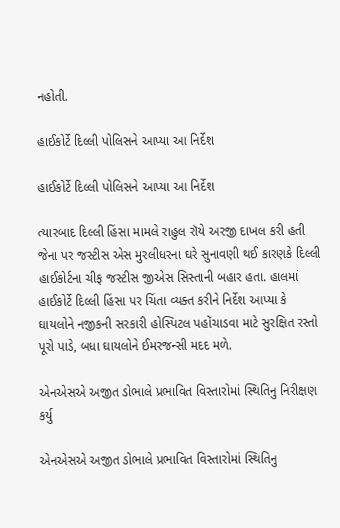નહોતી.

હાઈકોર્ટે દિલ્લી પોલિસને આપ્યા આ નિર્દેશ

હાઈકોર્ટે દિલ્લી પોલિસને આપ્યા આ નિર્દેશ

ત્યારબાદ દિલ્લી હિંસા મામલે રાહુલ રૉયે અરજી દાખલ કરી હતી જેના પર જસ્ટીસ એસ મુરલીધરના ઘરે સુનાવણી થઈ કારણકે દિલ્લી હાઈકોર્ટના ચીફ જસ્ટીસ જીએસ સિસ્તાની બહાર હતા. હાલમાં હાઈકોર્ટે દિલ્લી હિંસા પર ચિંતા વ્યક્ત કરીને નિર્દેશ આપ્યા કે ઘાયલોને નજીકની સરકારી હોસ્પિટલ પહોંચાડવા માટે સુરક્ષિત રસ્તો પૂરો પાડે, બધા ઘાયલોને ઈમરજન્સી મદદ મળે.

એનએસએ અજીત ડોભાલે પ્રભાવિત વિસ્તારોમાં સ્થિતિનુ નિરીક્ષણ કર્યુ

એનએસએ અજીત ડોભાલે પ્રભાવિત વિસ્તારોમાં સ્થિતિનુ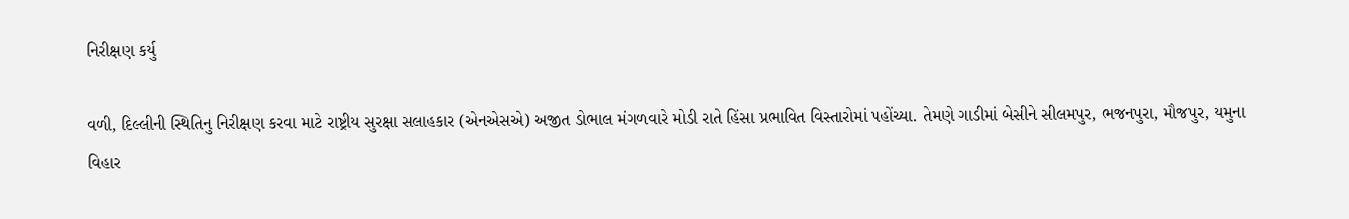નિરીક્ષણ કર્યુ

વળી, દિલ્લીની સ્થિતિનુ નિરીક્ષણ કરવા માટે રાષ્ટ્રીય સુરક્ષા સલાહકાર (એનએસએ) અજીત ડોભાલ મંગળવારે મોડી રાતે હિંસા પ્રભાવિત વિસ્તારોમાં પહોંચ્યા. તેમણે ગાડીમાં બેસીને સીલમપુર, ભજનપુરા, મૌજપુર, યમુના વિહાર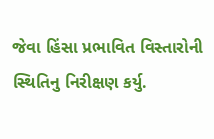જેવા હિંસા પ્રભાવિત વિસ્તારોની સ્થિતિનુ નિરીક્ષણ કર્યુ.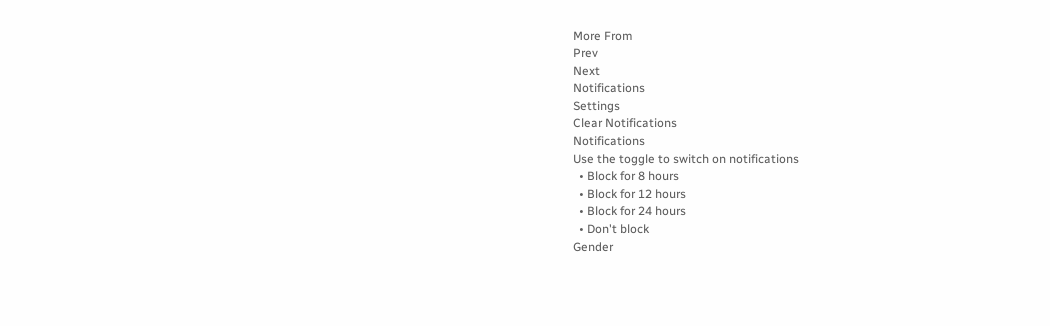More From
Prev
Next
Notifications
Settings
Clear Notifications
Notifications
Use the toggle to switch on notifications
  • Block for 8 hours
  • Block for 12 hours
  • Block for 24 hours
  • Don't block
Gender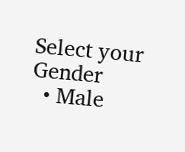Select your Gender
  • Male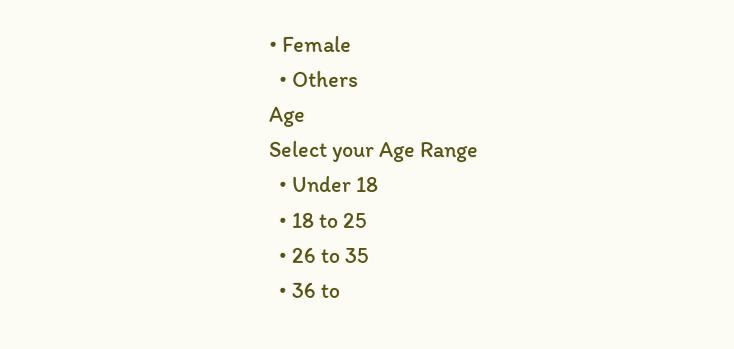• Female
  • Others
Age
Select your Age Range
  • Under 18
  • 18 to 25
  • 26 to 35
  • 36 to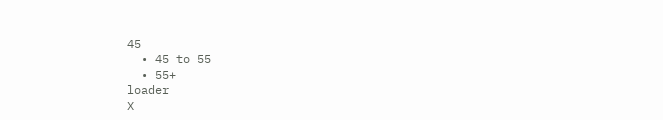45
  • 45 to 55
  • 55+
loader
X